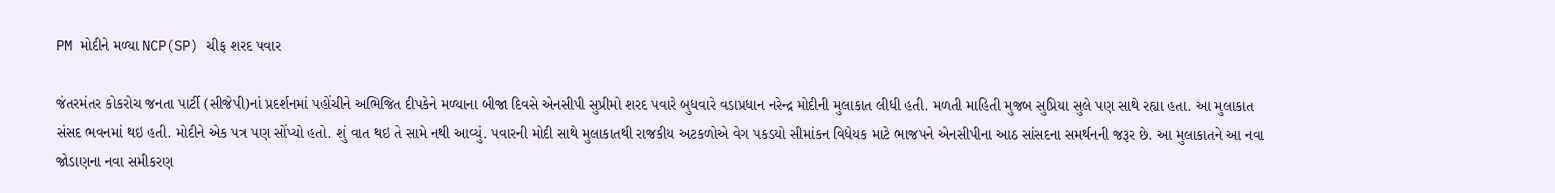PM મોદીને મળ્યા NCP(SP) ચીફ શરદ પવાર

જંતરમંતર કોકરોચ જનતા પાર્ટી (સીજેપી)નાં પ્રદર્શનમાં પહોંચીને અભિજિત દીપકેને મળ્યાના બીજા દિવસે એનસીપી સુપ્રીમો શરદ પવારે બુધવારે વડાપ્રધાન નરેન્દ્ર મોદીની મુલાકાત લીધી હતી. મળતી માહિતી મુજબ સુપ્રિયા સુલે પણ સાથે રહ્યા હતા. આ મુલાકાત સંસદ ભવનમાં થઇ હતી. મોદીને એક પત્ર પણ સોંપ્યો હતો. શું વાત થઇ તે સામે નથી આવ્યું. પવારની મોદી સાથે મુલાકાતથી રાજકીય અટકળોએ વેગ પકડયો સીમાંકન વિધેયક માટે ભાજપને એનસીપીના આઠ સાંસદના સમર્થનની જરૂર છે. આ મુલાકાતને આ નવા જોડાણના નવા સમીકરણ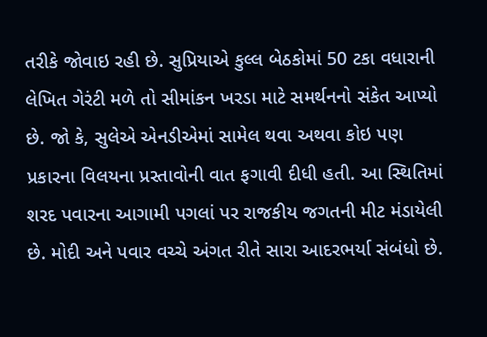તરીકે જોવાઇ રહી છે. સુપ્રિયાએ કુલ્લ બેઠકોમાં 50 ટકા વધારાની લેખિત ગેરંટી મળે તો સીમાંકન ખરડા માટે સમર્થનનો સંકેત આપ્યો છે. જો કે, સુલેએ એનડીએમાં સામેલ થવા અથવા કોઇ પણ પ્રકારના વિલયના પ્રસ્તાવોની વાત ફગાવી દીધી હતી. આ સ્થિતિમાં શરદ પવારના આગામી પગલાં પર રાજકીય જગતની મીટ મંડાયેલી છે. મોદી અને પવાર વચ્ચે અંગત રીતે સારા આદરભર્યા સંબંધો છે.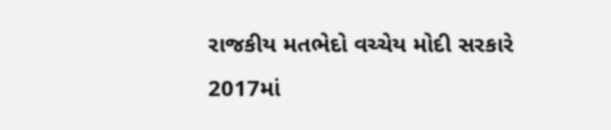રાજકીય મતભેદો વચ્ચેય મોદી સરકારે 2017માં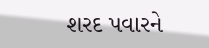શરદ પવારને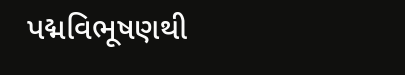પદ્મવિભૂષણથી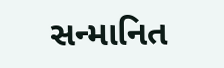સન્માનિત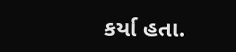કર્યા હતા.